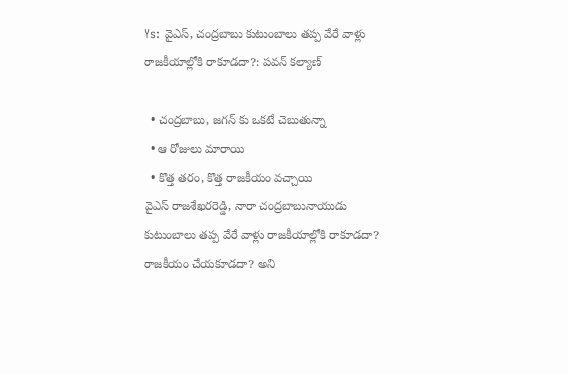Ys: వైఎస్, చంద్రబాబు కుటుంబాలు తప్ప వేరే వాళ్లు రాజకీయాల్లోకి రాకూడదా?: పవన్ కల్యాణ్

  • చంద్రబాబు, జగన్ కు ఒకటే చెబుతున్నా
  • ఆ రోజులు మారాయి
  • కొత్త తరం, కొత్త రాజకీయం వచ్చాయి
వైఎస్ రాజశేఖరరెడ్డి, నారా చంద్రబాబునాయుడు కుటుంబాలు తప్ప వేరే వాళ్లు రాజకీయాల్లోకి రాకూడదా? రాజకీయం చేయకూడదా? అని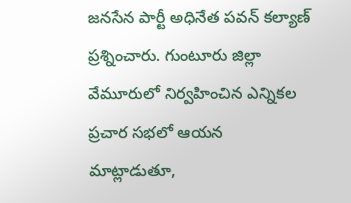జనసేన పార్టీ అధినేత పవన్ కల్యాణ్ ప్రశ్నించారు. గుంటూరు జిల్లా వేమూరులో నిర్వహించిన ఎన్నికల ప్రచార సభలో ఆయన మాట్లాడుతూ,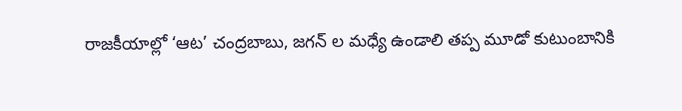రాజకీయాల్లో ‘ఆట’ చంద్రబాబు, జగన్ ల మధ్యే ఉండాలి తప్ప మూడో కుటుంబానికి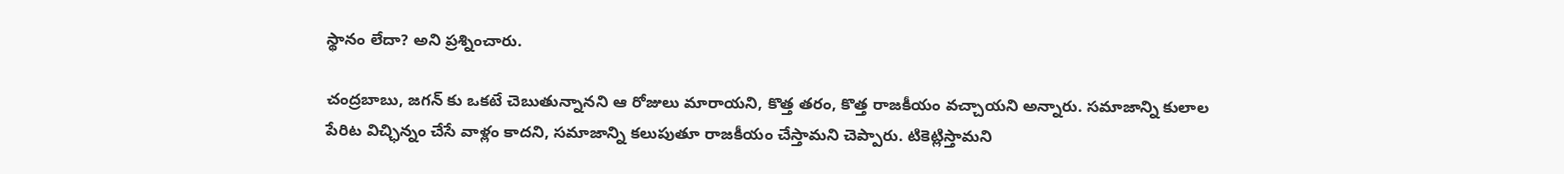స్థానం లేదా? అని ప్రశ్నించారు.

చంద్రబాబు, జగన్ కు ఒకటే చెబుతున్నానని ఆ రోజులు మారాయని, కొత్త తరం, కొత్త రాజకీయం వచ్చాయని అన్నారు. సమాజాన్ని కులాల పేరిట విచ్ఛిన్నం చేసే వాళ్లం కాదని, సమాజాన్ని కలుపుతూ రాజకీయం చేస్తామని చెప్పారు. టికెట్లిస్తామని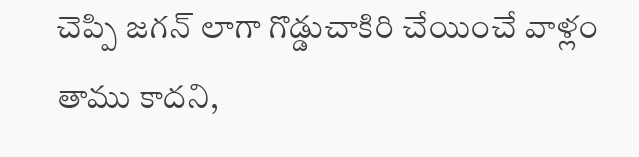చెప్పి జగన్ లాగా గొడ్డుచాకిరి చేయించే వాళ్లం తాము కాదని,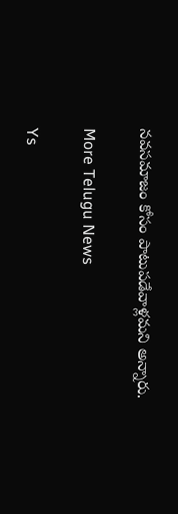నవసమాజం కోసం పాటుపడేవాళ్లమని అన్నారు.

More Telugu News

Ys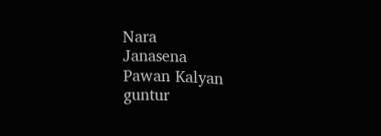Nara
Janasena
Pawan Kalyan
guntur